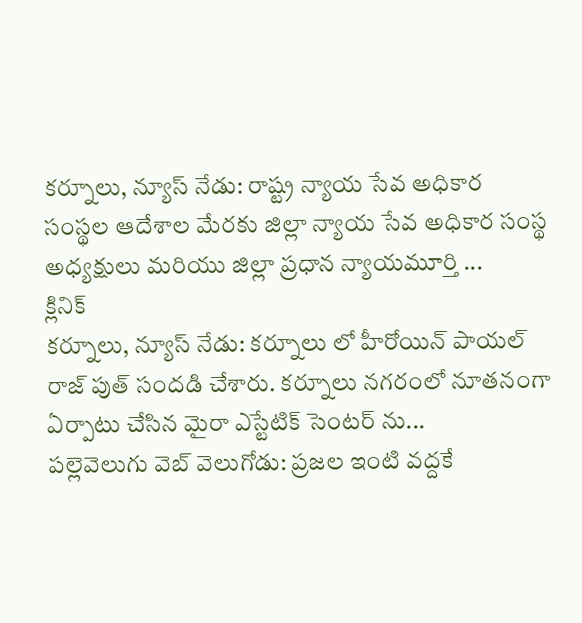కర్నూలు, న్యూస్ నేడు: రాష్ట్ర న్యాయ సేవ అధికార సంస్థల ఆదేశాల మేరకు జిల్లా న్యాయ సేవ అధికార సంస్థ అధ్యక్షులు మరియు జిల్లా ప్రధాన న్యాయమూర్తి ...
క్లినిక్
కర్నూలు, న్యూస్ నేడు: కర్నూలు లో హీరోయిన్ పాయల్ రాజ్ పుత్ సందడి చేశారు. కర్నూలు నగరంలో నూతనంగా ఏర్పాటు చేసిన మైరా ఎస్టేటిక్ సెంటర్ ను...
పల్లెవెలుగు వెబ్ వెలుగోడు: ప్రజల ఇంటి వద్దకే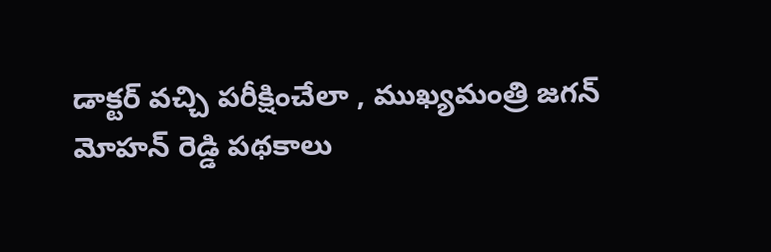డాక్టర్ వచ్చి పరీక్షించేలా , ముఖ్యమంత్రి జగన్ మోహన్ రెడ్డి పథకాలు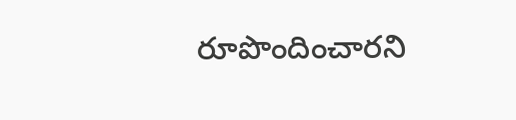రూపొందించారని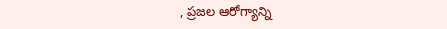, ప్రజల ఆరోగ్యాన్ని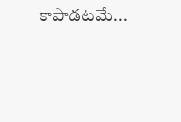కాపాడటమే...